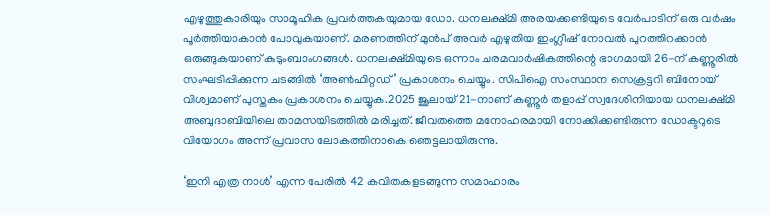എഴുത്തുകാരിയും സാമൂഹിക പ്രവര്‍ത്തകയുമായ ഡോ. ധനലക്ഷ്മി അരയക്കണ്ടിയുടെ വേര്‍പാടിന് ഒരു വര്‍ഷം പൂര്‍ത്തിയാകാന്‍ പോവുകയാണ്. മരണത്തിന് മുന്‍പ് അവര്‍ എഴുതിയ ഇംഗ്ലീഷ് നോവല്‍ പുറത്തിറക്കാന്‍ ഒരുങ്ങുകയാണ് കുടുംബാംഗങ്ങള്‍. ധനലക്ഷ്മിയുടെ ഒന്നാം ചരമവാര്‍ഷികത്തിന്റെ ഭാഗമായി 26-ന് കണ്ണൂരില്‍ സംഘടിപ്പിക്കുന്ന ചടങ്ങില്‍ ‘അണ്‍ഫിറ്റഡ്’ പ്രകാശനം ചെയ്യും. സിപിഐ സംസ്ഥാന സെക്രട്ടറി ബിനോയ് വിശ്വമാണ് പുസ്തകം പ്രകാശനം ചെയ്യുക.2025 ജൂലായ് 21-നാണ് കണ്ണൂര്‍ തളാപ്പ് സ്വദേശിനിയായ ധനലക്ഷ്മി അബുദാബിയിലെ താമസയിടത്തില്‍ മരിച്ചത്. ജീവതത്തെ മനോഹരമായി നോക്കിക്കണ്ടിരുന്ന ഡോക്ടറുടെ വിയോഗം അന്ന് പ്രവാസ ലോകത്തിനാകെ ഞെട്ടലായിരുന്നു.

‘ഇനി എത്ര നാള്‍’ എന്ന പേരില്‍ 42 കവിതകളടങ്ങുന്ന സമാഹാരം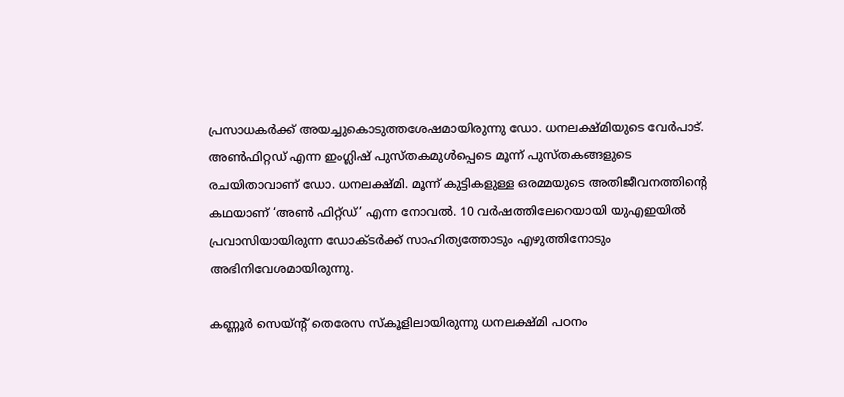പ്രസാധകര്‍ക്ക് അയച്ചുകൊടുത്തശേഷമായിരുന്നു ഡോ. ധനലക്ഷ്മിയുടെ വേര്‍പാട്.
അണ്‍ഫിറ്റഡ് എന്ന ഇംഗ്ലിഷ് പുസ്തകമുള്‍പ്പെടെ മൂന്ന് പുസ്തകങ്ങളുടെ രചയിതാവാണ് ഡോ. ധനലക്ഷ്മി. മൂന്ന് കുട്ടികളുള്ള ഒരമ്മയുടെ അതിജീവനത്തിന്റെ കഥയാണ് ‘അണ്‍ ഫിറ്റ്ഡ്’ എന്ന നോവല്‍. 10 വര്‍ഷത്തിലേറെയായി യുഎഇയില്‍ പ്രവാസിയായിരുന്ന ഡോക്ടര്‍ക്ക് സാഹിത്യത്തോടും എഴുത്തിനോടും അഭിനിവേശമായിരുന്നു.

കണ്ണൂര്‍ സെയ്ന്റ് തെരേസ സ്‌കൂളിലായിരുന്നു ധനലക്ഷ്മി പഠനം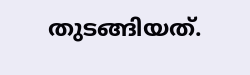തുടങ്ങിയത്.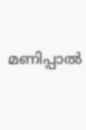മണിപ്പാല്‍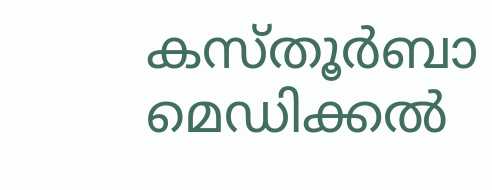കസ്തൂര്‍ബാ മെഡിക്കല്‍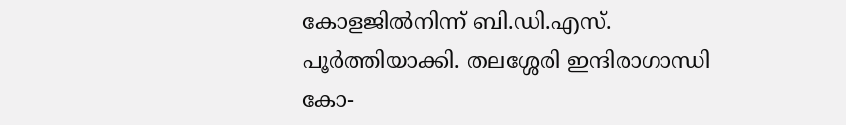കോളജില്‍നിന്ന് ബി.ഡി.എസ്. പൂര്‍ത്തിയാക്കി. തലശ്ശേരി ഇന്ദിരാഗാന്ധി കോ-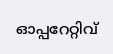ഓപ്പറേറ്റിവ്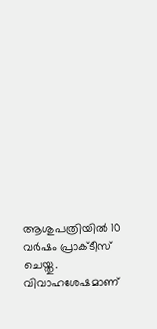ആശുപത്രിയില്‍ 10 വര്‍ഷം പ്രാക്ടീസ് ചെയ്തു. വിവാഹശേഷമാണ്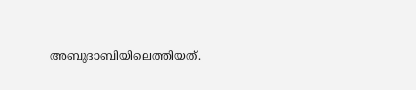അബുദാബിയിലെത്തിയത്.